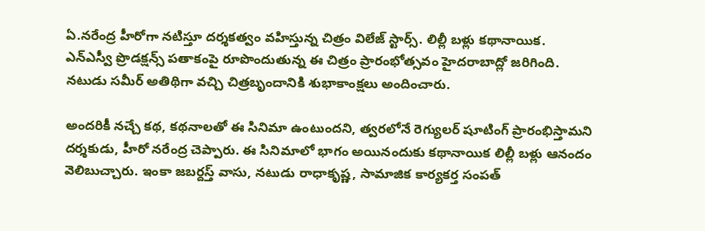ఏ.నరేంద్ర హీరోగా నటిస్తూ దర్శకత్వం వహిస్తున్న చిత్రం విలేజ్ స్టార్స్. లిల్లీ బళ్లు కథానాయిక. ఎన్ఎస్వీ ప్రొడక్షన్స్ పతాకంపై రూపొందుతున్న ఈ చిత్రం ప్రారంభోత్సవం హైదరాబాద్లో జరిగింది. నటుడు సమీర్ అతిథిగా వచ్చి చిత్రబృందానికి శుభాకాంక్షలు అందించారు.

అందరికీ నచ్చే కథ, కథనాలతో ఈ సినిమా ఉంటుందని, త్వరలోనే రెగ్యులర్ షూటింగ్ ప్రారంభిస్తామని దర్శకుడు, హీరో నరేంద్ర చెప్పారు. ఈ సినిమాలో భాగం అయినందుకు కథానాయిక లిల్లీ బళ్లు ఆనందం వెలిబుచ్చారు. ఇంకా జబర్దస్త్ వాసు, నటుడు రాధాకృష్ణ, సామాజిక కార్యకర్త సంపత్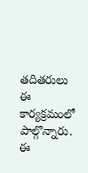తదితరులు ఈ కార్యక్రమంలో పాల్గొన్నారు. ఈ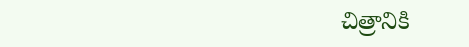చిత్రానికి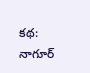కథ: నాగూర్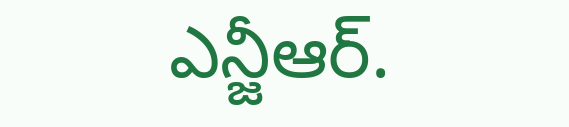ఎన్జీఆర్.